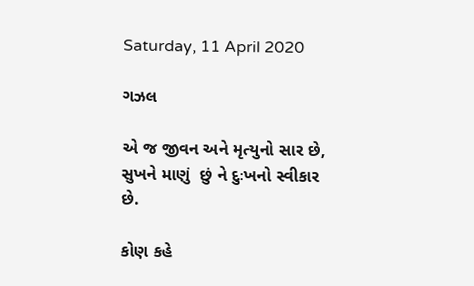Saturday, 11 April 2020

ગઝલ

એ જ જીવન અને મૃત્યુનો સાર છે,
સુખને માણું ‌ છું ને દુઃખનો સ્વીકાર છે.

કોણ કહે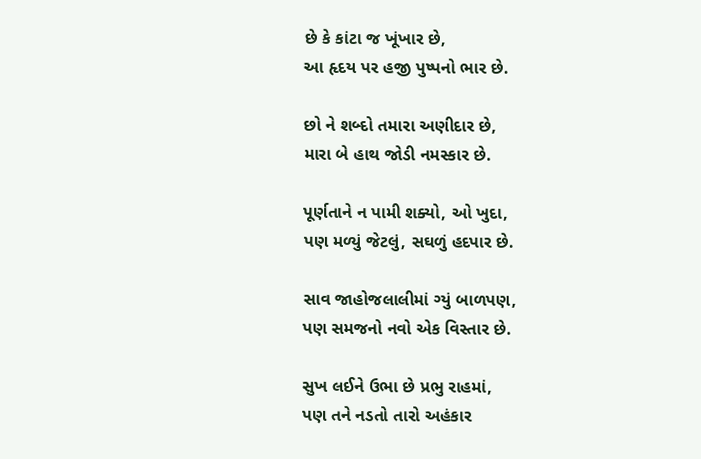છે કે કાંટા જ ખૂંખાર છે,
આ હૃદય પર હજી પુષ્પનો ભાર છે.

છો ને શબ્દો તમારા અણીદાર ‌છે,
મારા બે હાથ જોડી નમસ્કાર છે.

પૂર્ણતાને ન પામી શક્યો, ઓ ખુદા,
પણ મળ્યું જેટલું, સઘળું હદપાર છે.

સાવ જાહોજલાલીમાં ગ્યું બાળપણ,
પણ સમજનો નવો એક વિસ્તાર છે.

સુખ લઈને ઉભા છે પ્રભુ રાહમાં,
પણ તને નડતો તારો અહંકાર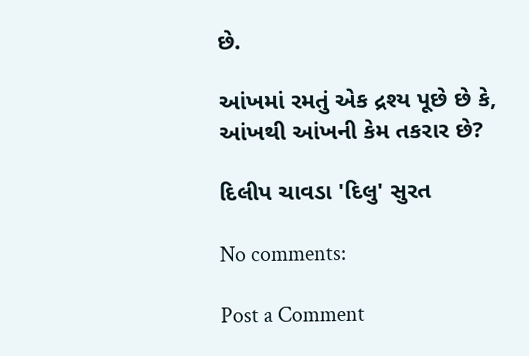છે.

આંખમાં રમતું એક દ્રશ્ય પૂછે છે કે,
આંખથી આંખની કેમ તકરાર છે?

દિલીપ ચાવડા‌ 'દિલુ' સુરત

No comments:

Post a Comment